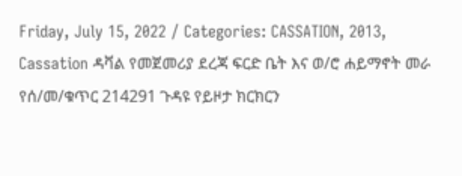Friday, July 15, 2022 / Categories: CASSATION, 2013, Cassation ዳቫል የመጀመሪያ ደረጃ ፍርድ ቤት እና ወ/ሮ ሐይማኖት መራ የሰ/መ/ቁጥር 214291 ጉዳዩ የይዞታ ክርክርን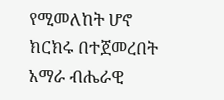የሚመለከት ሆኖ ክርክሩ በተጀመረበት አማራ ብሔራዊ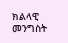ክልላዊ መንግስት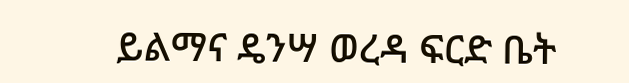ይልማና ዴንሣ ወረዳ ፍርድ ቤት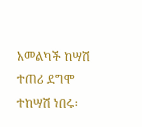አመልካች ከሣሽ ተጠሪ ደግሞ ተከሣሽ ነበሩ፡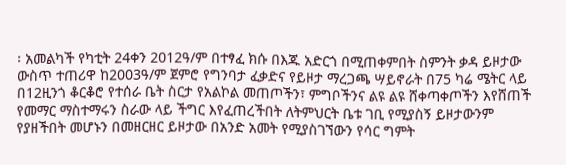፡ አመልካች የካቲት 24ቀን 2012ዓ/ም በተፃፈ ክሱ በእጁ አድርጎ በሚጠቀምበት ስምንት ቃዳ ይዞታው ውስጥ ተጠሪዋ ከ2003ዓ/ም ጀምሮ የግንባታ ፈቃድና የይዞታ ማረጋጫ ሣይኖራት በ75 ካሬ ሜትር ላይ በ12ዚንጎ ቆርቆሮ የተሰራ ቤት ስርታ የአልኮል መጠጦችን፣ ምግቦችንና ልዩ ልዩ ሸቀጣቀጦችን እየሸጠች የመማር ማስተማሩን ስራው ላይ ችግር እየፈጠረችበት ለትምህርት ቤቱ ገቢ የሚያስኝ ይዞታውንም የያዘችበት መሆኑን በመዘርዘር ይዞታው በአንድ አመት የሚያስገኘውን የሳር ግምት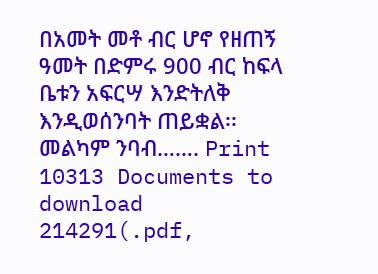በአመት መቶ ብር ሆኖ የዘጠኝ ዓመት በድምሩ 900 ብር ከፍላ ቤቱን አፍርሣ እንድትለቅ እንዲወሰንባት ጠይቋል፡፡መልካም ንባብ……. Print 10313 Documents to download 214291(.pdf,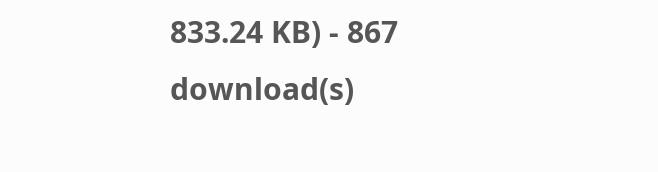833.24 KB) - 867 download(s)